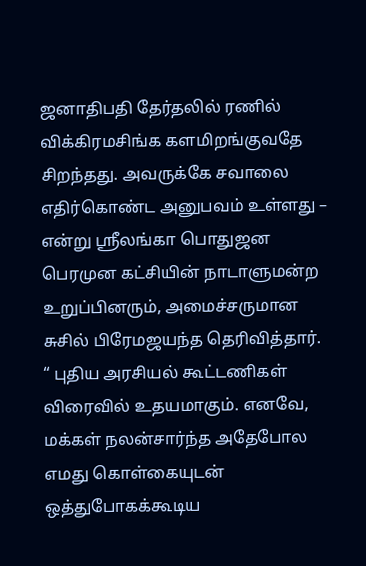ஜனாதிபதி தேர்தலில் ரணில் விக்கிரமசிங்க களமிறங்குவதே சிறந்தது. அவருக்கே சவாலை எதிர்கொண்ட அனுபவம் உள்ளது – என்று ஸ்ரீலங்கா பொதுஜன பெரமுன கட்சியின் நாடாளுமன்ற உறுப்பினரும், அமைச்சருமான சுசில் பிரேமஜயந்த தெரிவித்தார்.
“ புதிய அரசியல் கூட்டணிகள் விரைவில் உதயமாகும். எனவே, மக்கள் நலன்சார்ந்த அதேபோல எமது கொள்கையுடன் ஒத்துபோகக்கூடிய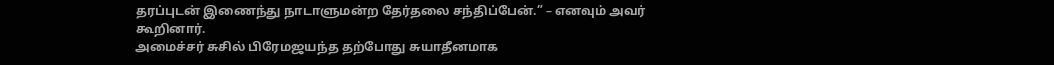தரப்புடன் இணைந்து நாடாளுமன்ற தேர்தலை சந்திப்பேன்.” – எனவும் அவர் கூறினார்.
அமைச்சர் சுசில் பிரேமஜயந்த தற்போது சுயாதீனமாக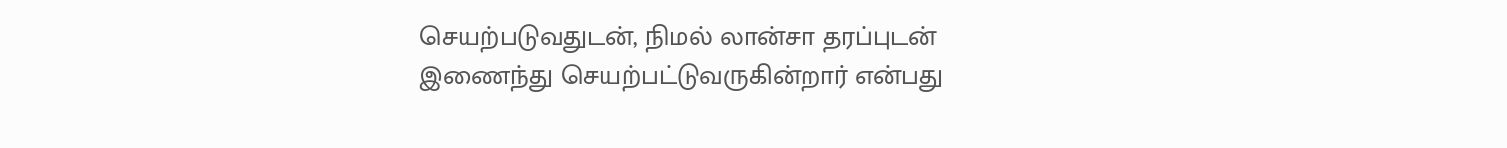செயற்படுவதுடன், நிமல் லான்சா தரப்புடன் இணைந்து செயற்பட்டுவருகின்றார் என்பது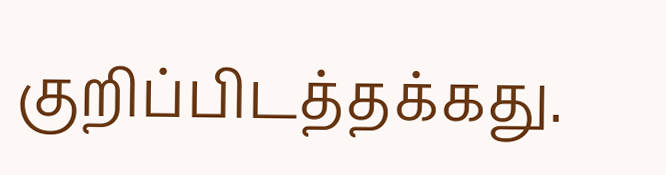குறிப்பிடத்தக்கது.